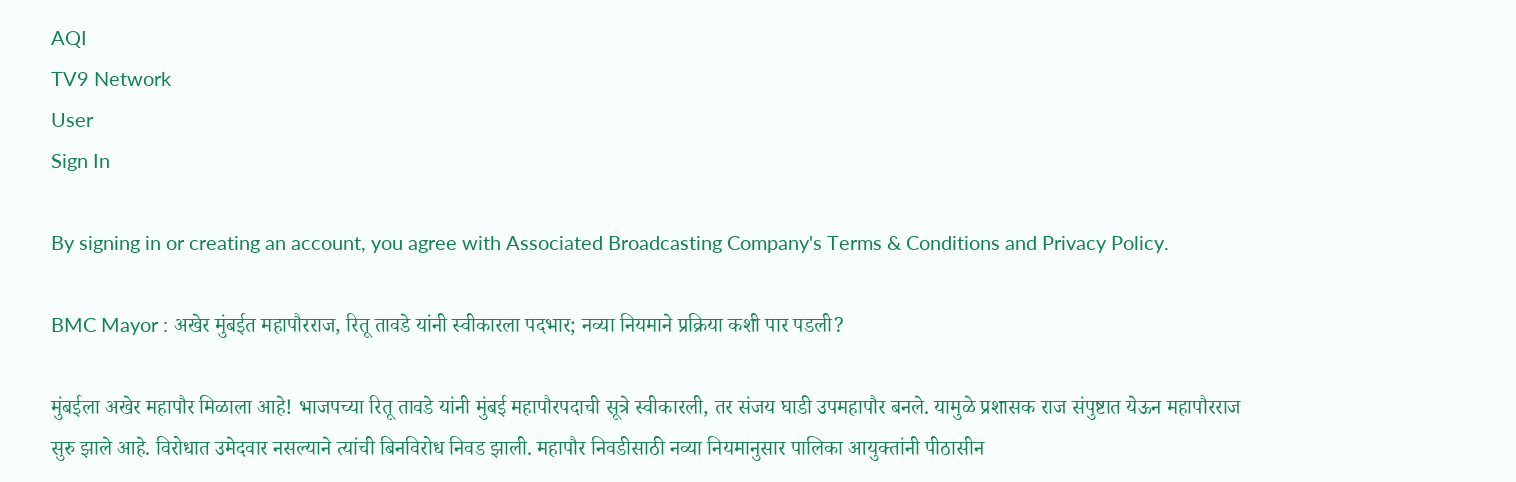AQI
TV9 Network
User
Sign In

By signing in or creating an account, you agree with Associated Broadcasting Company's Terms & Conditions and Privacy Policy.

BMC Mayor : अखेर मुंबईत महापौरराज, रितू तावडे यांनी स्वीकारला पदभार; नव्या नियमाने प्रक्रिया कशी पार पडली?

मुंबईला अखेर महापौर मिळाला आहे! भाजपच्या रितू तावडे यांनी मुंबई महापौरपदाची सूत्रे स्वीकारली, तर संजय घाडी उपमहापौर बनले. यामुळे प्रशासक राज संपुष्टात येऊन महापौरराज सुरु झाले आहे. विरोधात उमेदवार नसल्याने त्यांची बिनविरोध निवड झाली. महापौर निवडीसाठी नव्या नियमानुसार पालिका आयुक्तांनी पीठासीन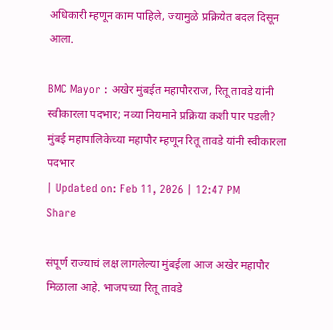अधिकारी म्हणून काम पाहिले, ज्यामुळे प्रक्रियेत बदल दिसून आला.

BMC Mayor : अखेर मुंबईत महापौरराज, रितू तावडे यांनी स्वीकारला पदभार; नव्या नियमाने प्रक्रिया कशी पार पडली?
मुंबई महापालिकेच्या महापौर म्हणून रितू तावडे यांनी स्वीकारला पदभार
| Updated on: Feb 11, 2026 | 12:47 PM
Share

संपूर्ण राज्याचं लक्ष लागलेल्या मुंबईला आज अखेर महापौर मिळाला आहे. भाजपच्या रितू तावडे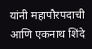यांनी महापौरपदाची आणि एकनाथ शिंदे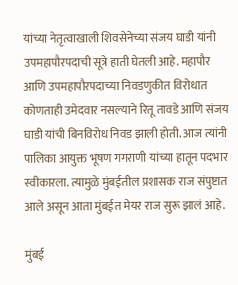यांच्या नेतृत्वाखाली शिवसेनेच्या संजय घाडी यांनी उपमहापौरपदाची सूत्रे हाती घेतली आहे. महापौर आणि उपमहापौरपदाच्या निवडणुकीत विरोधात कोणताही उमेदवार नसल्याने रितू तावडे आणि संजय घाडी यांची बिनविरोध निवड झाली होती. आज त्यांनी पालिका आयुक्त भूषण गगराणी यांच्या हातून पदभार स्वीकारला. त्यामुळे मुंबईतील प्रशासक राज संपुष्टात आले असून आता मुंबईत मेयर राज सुरू झालं आहे.

मुंबई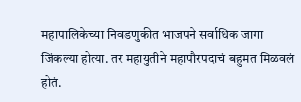महापालिकेच्या निवडणुकीत भाजपने सर्वाधिक जागा जिंकल्या होत्या. तर महायुतीने महापौरपदाचं बहुमत मिळवलं होतं.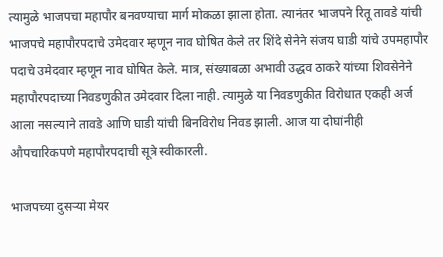त्यामुळे भाजपचा महापौर बनवण्याचा मार्ग मोकळा झाला होता. त्यानंतर भाजपने रितू तावडे यांची भाजपचे महापौरपदाचे उमेदवार म्हणून नाव घोषित केले तर शिंदे सेनेने संजय घाडी यांचे उपमहापौर पदाचे उमेदवार म्हणून नाव घोषित केले. मात्र, संख्याबळा अभावी उद्धव ठाकरे यांच्या शिवसेनेने महापौरपदाच्या निवडणुकीत उमेदवार दिला नाही. त्यामुळे या निवडणुकीत विरोधात एकही अर्ज आला नसल्याने तावडे आणि घाडी यांची बिनविरोध निवड झाली. आज या दोघांनीही औपचारिकपणे महापौरपदाची सूत्रे स्वीकारली.

भाजपच्या दुसऱ्या मेयर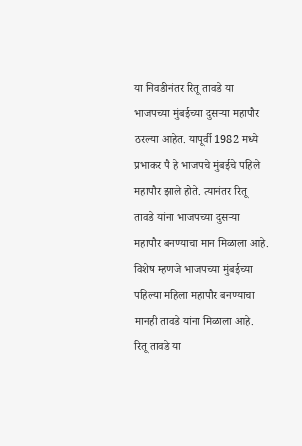या निवडीनंतर रितू तावडे या भाजपच्या मुंबईच्या दुसऱ्या महापौर ठरल्या आहेत. यापूर्वी 1982 मध्ये प्रभाकर पै हे भाजपचे मुंबईचे पहिले महापौर झाले होते. त्यानंतर रितू तावडे यांना भाजपच्या दुसऱ्या महापौर बनण्याचा मान मिळाला आहे. विशेष म्हणजे भाजपच्या मुंबईच्या पहिल्या महिला महापौर बनण्याचा मानही तावडे यांना मिळाला आहे. रितू तावडे या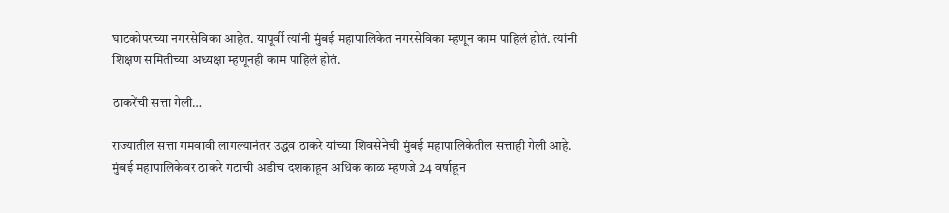घाटकोपरच्या नगरसेविका आहेत. यापूर्वी त्यांनी मुंबई महापालिकेत नगरसेविका म्हणून काम पाहिलं होतं. त्यांनी शिक्षण समितीच्या अध्यक्षा म्हणूनही काम पाहिलं होतं.

ठाकरेंची सत्ता गेली…

राज्यातील सत्ता गमवावी लागल्यानंतर उद्धव ठाकरे यांच्या शिवसेनेची मुंबई महापालिकेतील सत्ताही गेली आहे. मुंबई महापालिकेवर ठाकरे गटाची अडीच दशकाहून अधिक काळ म्हणजे 24 वर्षाहून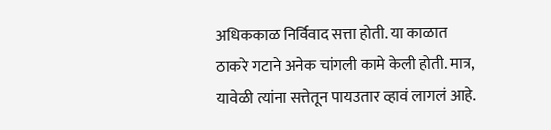अधिककाळ निर्विवाद सत्ता होती. या काळात ठाकरे गटाने अनेक चांगली कामे केली होती. मात्र, यावेळी त्यांना सत्तेतून पायउतार व्हावं लागलं आहे.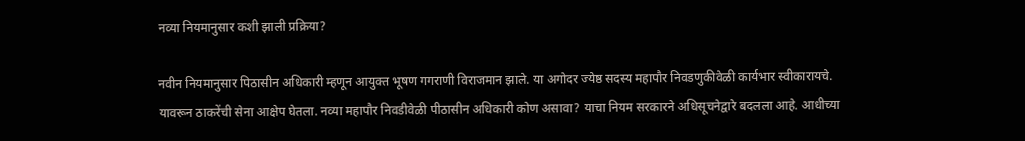नव्या नियमानुसार कशी झाली प्रक्रिया?

नवीन नियमानुसार पिठासीन अधिकारी म्हणून आयुक्त भूषण गगराणी विराजमान झाले. या अगोदर ज्येष्ठ सदस्य महापौर निवडणुकीवेळी कार्यभार स्वीकारायचे. यावरून ठाकरेंची सेना आक्षेप घेतला. नव्या महापौर निवडीवेळी पीठासीन अधिकारी कोण असावा? याचा नियम सरकारने अधिसूचनेद्वारे बदलला आहे. आधीच्या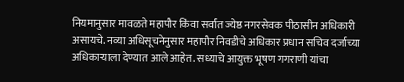नियमानुसार मावळते महापौर किंवा सर्वांत ज्येष्ठ नगरसेवक पीठासीन अधिकारी असायचे. नव्या अधिसूचनेनुसार महापौर निवडीचे अधिकार प्रधान सचिव दर्जाच्या अधिकाऱ्याला देण्यात आले आहेत. सध्याचे आयुक्त भूषण गगराणी यांचा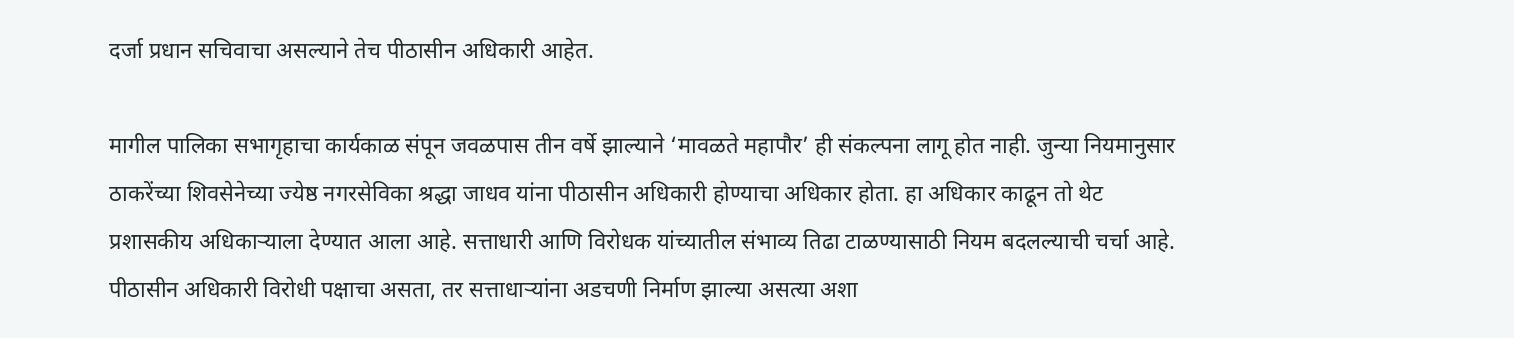दर्जा प्रधान सचिवाचा असल्याने तेच पीठासीन अधिकारी आहेत.

मागील पालिका सभागृहाचा कार्यकाळ संपून जवळपास तीन वर्षे झाल्याने ‘मावळते महापौर’ ही संकल्पना लागू होत नाही. जुन्या नियमानुसार ठाकरेंच्या शिवसेनेच्या ज्येष्ठ नगरसेविका श्रद्धा जाधव यांना पीठासीन अधिकारी होण्याचा अधिकार होता. हा अधिकार काढून तो थेट प्रशासकीय अधिकाऱ्याला देण्यात आला आहे. सत्ताधारी आणि विरोधक यांच्यातील संभाव्य तिढा टाळण्यासाठी नियम बदलल्याची चर्चा आहे. पीठासीन अधिकारी विरोधी पक्षाचा असता, तर सत्ताधाऱ्यांना अडचणी निर्माण झाल्या असत्या अशा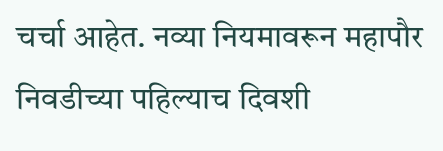चर्चा आहेत. नव्या नियमावरून महापौर निवडीच्या पहिल्याच दिवशी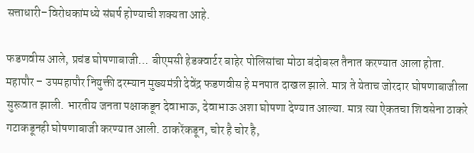सत्ताधारी–विरोधकांमध्ये संघर्ष होण्याची शक्यता आहे.

फडणवीस आले, प्रचंड घोषणाबाजी… बीएमसी हेडक्वार्टर बाहेर पोलिसांचा मोठा बंदोबस्त तैनात करण्यात आला होता. महापौर – उपमहापौर नियुक्ती दरम्यान मुख्यमंत्री देवेंद्र फडणवीस हे मनपात दाखल झाले. मात्र ते येताच जोरदार घोषणाबाजीला सुरूवात झाली. भारतीय जनता पक्षाकडून देवाभाऊ, देवाभाऊ अशा घोषणा देण्यात आल्या. मात्र त्या ऐकतचा शिवसेना ठाकरे गटाकडूनही घोषणाबाजी करण्यात आली. ठाकरेंकडून, चोर है चोर है,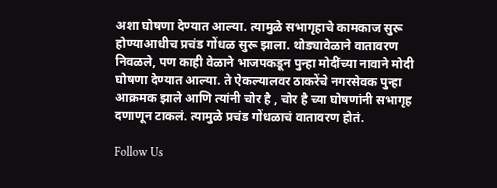अशा घोषणा देण्यात आल्या. त्यामुळे सभागृहाचे कामकाज सुरू होण्याआधीच प्रचंड गोंधळ सुरू झाला. थोड्यावेळाने वातावरण निवळले, पण काही वेळाने भाजपकडून पुन्हा मोदींच्या नावाने मोदी घोषणा देण्यात आल्या. ते ऐकल्यालवर ठाकरेंचे नगरसेवक पुन्हा आक्रमक झाले आणि त्यांनी चोर है , चोर है च्या घोषणांनी सभागृह दणाणून टाकलं. त्यामुळे प्रचंड गोंधळाचं वातावरण होतं.

Follow Us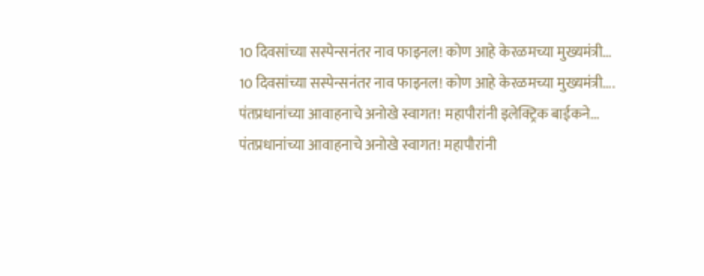10 दिवसांच्या सस्पेन्सनंतर नाव फाइनल! कोण आहे केरळमच्या मुख्यमंत्री...
10 दिवसांच्या सस्पेन्सनंतर नाव फाइनल! कोण आहे केरळमच्या मुख्यमंत्री....
पंतप्रधानांच्या आवाहनाचे अनोखे स्वागत! महापौरांनी इलेक्ट्रिक बाईकने...
पंतप्रधानांच्या आवाहनाचे अनोखे स्वागत! महापौरांनी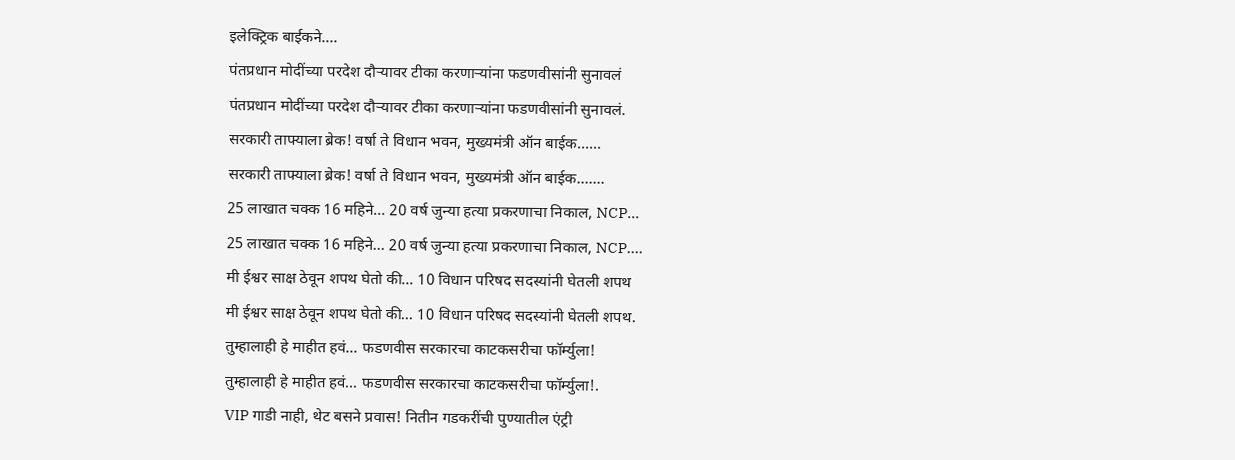इलेक्ट्रिक बाईकने....
पंतप्रधान मोदींच्या परदेश दौऱ्यावर टीका करणाऱ्यांना फडणवीसांनी सुनावलं
पंतप्रधान मोदींच्या परदेश दौऱ्यावर टीका करणाऱ्यांना फडणवीसांनी सुनावलं.
सरकारी ताफ्याला ब्रेक! वर्षा ते विधान भवन, मुख्यमंत्री ऑन बाईक......
सरकारी ताफ्याला ब्रेक! वर्षा ते विधान भवन, मुख्यमंत्री ऑन बाईक.......
25 लाखात चक्क 16 महिने... 20 वर्ष जुन्या हत्या प्रकरणाचा निकाल, NCP...
25 लाखात चक्क 16 महिने... 20 वर्ष जुन्या हत्या प्रकरणाचा निकाल, NCP....
मी ईश्वर साक्ष ठेवून शपथ घेतो की... 10 विधान परिषद सदस्यांनी घेतली शपथ
मी ईश्वर साक्ष ठेवून शपथ घेतो की... 10 विधान परिषद सदस्यांनी घेतली शपथ.
तुम्हालाही हे माहीत हवं... फडणवीस सरकारचा काटकसरीचा फॉर्म्युला!
तुम्हालाही हे माहीत हवं... फडणवीस सरकारचा काटकसरीचा फॉर्म्युला!.
VIP गाडी नाही, थेट बसने प्रवास! नितीन गडकरींची पुण्यातील एंट्री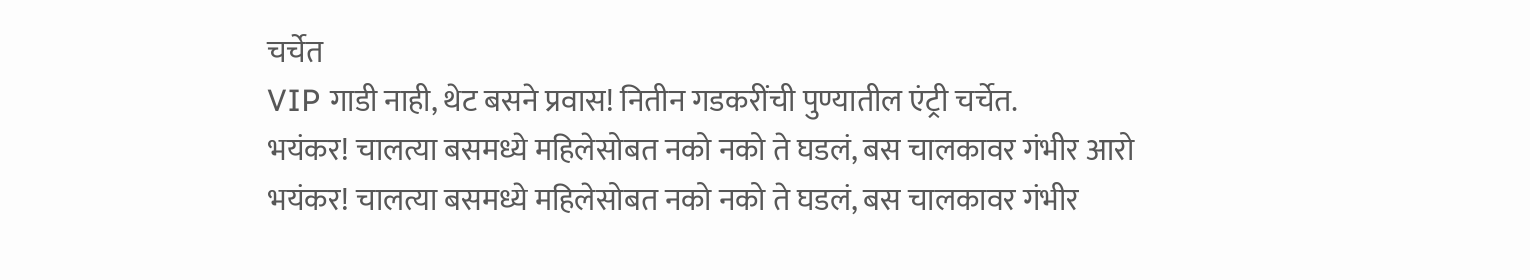चर्चेत
VIP गाडी नाही, थेट बसने प्रवास! नितीन गडकरींची पुण्यातील एंट्री चर्चेत.
भयंकर! चालत्या बसमध्ये महिलेसोबत नको नको ते घडलं, बस चालकावर गंभीर आरो
भयंकर! चालत्या बसमध्ये महिलेसोबत नको नको ते घडलं, बस चालकावर गंभीर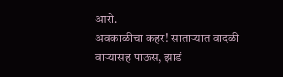आरो.
अवकाळीचा कहर! साताऱ्यात वादळी वाऱ्यासह पाऊस, झाडं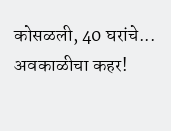कोसळली, 40 घरांचे...
अवकाळीचा कहर!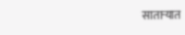साताऱ्यात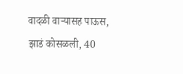वादळी वाऱ्यासह पाऊस, झाडं कोसळली, 40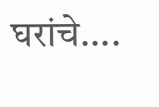घरांचे....